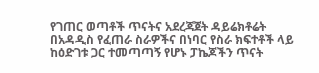የገጠር ወጣቶች ጥናትና አደረጃጀት ዳይሬክቶሬት
በአዳዲስ የፈጠራ ስራዎችና በነባር የስራ ክፍተቶች ላይ ከዕድገቱ ጋር ተመጣጣኝ የሆኑ ፓኬጆችን ጥናት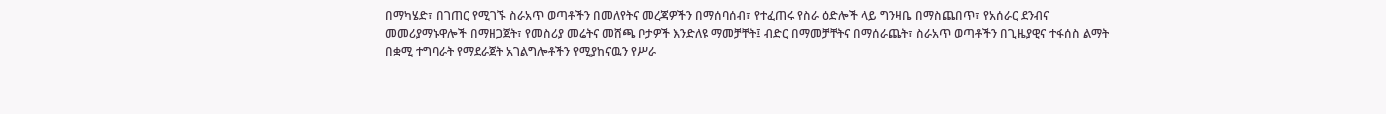በማካሄድ፣ በገጠር የሚገኙ ስራአጥ ወጣቶችን በመለየትና መረጃዎችን በማሰባሰብ፣ የተፈጠሩ የስራ ዕድሎች ላይ ግንዛቤ በማስጨበጥ፣ የአሰራር ደንብና መመሪያማኑዋሎች በማዘጋጀት፣ የመስሪያ መሬትና መሸጫ ቦታዎች እንድለዩ ማመቻቸት፤ ብድር በማመቻቸትና በማሰራጨት፣ ስራአጥ ወጣቶችን በጊዜያዊና ተፋሰስ ልማት በቋሚ ተግባራት የማደራጀት አገልግሎቶችን የሚያከናዉን የሥራ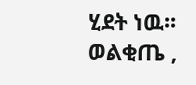ሂደት ነዉ፡፡
ወልቂጤ ,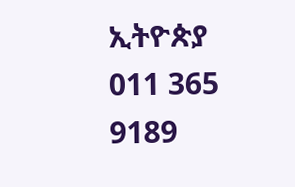ኢትዮጵያ
011 365 9189